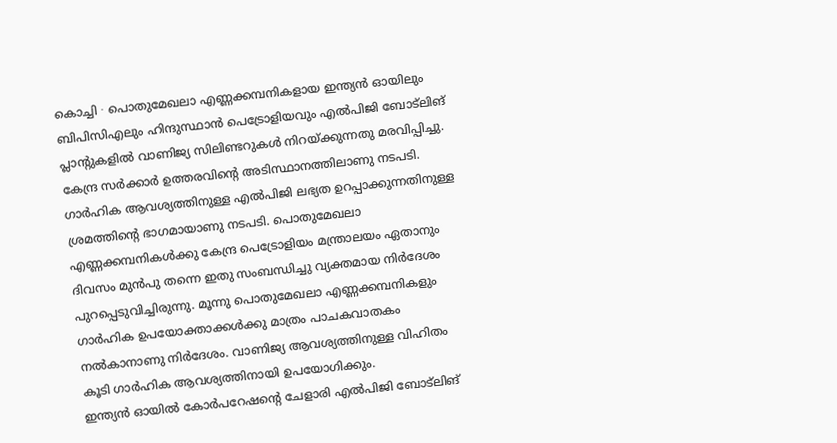കൊച്ചി ∙ പൊതുമേഖലാ എണ്ണക്കമ്പനികളായ ഇന്ത്യൻ ഓയിലും ബിപിസിഎലും ഹിന്ദുസ്ഥാൻ പെട്രോളിയവും എൽപിജി ബോട്ലിങ് പ്ലാന്റുകളിൽ വാണിജ്യ സിലിണ്ടറുകൾ നിറയ്ക്കുന്നതു മരവിപ്പിച്ചു. കേന്ദ്ര സർക്കാർ ഉത്തരവിന്റെ അടിസ്ഥാനത്തിലാണു നടപടി. ഗാർഹിക ആവശ്യത്തിനുള്ള എൽപിജി ലഭ്യത ഉറപ്പാക്കുന്നതിനുള്ള ശ്രമത്തിന്റെ ഭാഗമായാണു നടപടി. പൊതുമേഖലാ എണ്ണക്കമ്പനികൾക്കു കേന്ദ്ര പെട്രോളിയം മന്ത്രാലയം ഏതാനും ദിവസം മുൻപു തന്നെ ഇതു സംബന്ധിച്ചു വ്യക്തമായ നിർദേശം പുറപ്പെടുവിച്ചിരുന്നു. മൂന്നു പൊതുമേഖലാ എണ്ണക്കമ്പനികളും ഗാർഹിക ഉപയോക്താക്കൾക്കു മാത്രം പാചകവാതകം നൽകാനാണു നിർദേശം. വാണിജ്യ ആവശ്യത്തിനുള്ള വിഹിതം കൂടി ഗാർഹിക ആവശ്യത്തിനായി ഉപയോഗിക്കും.
ഇന്ത്യൻ ഓയിൽ കോർപറേഷന്റെ ചേളാരി എൽപിജി ബോട്ലിങ്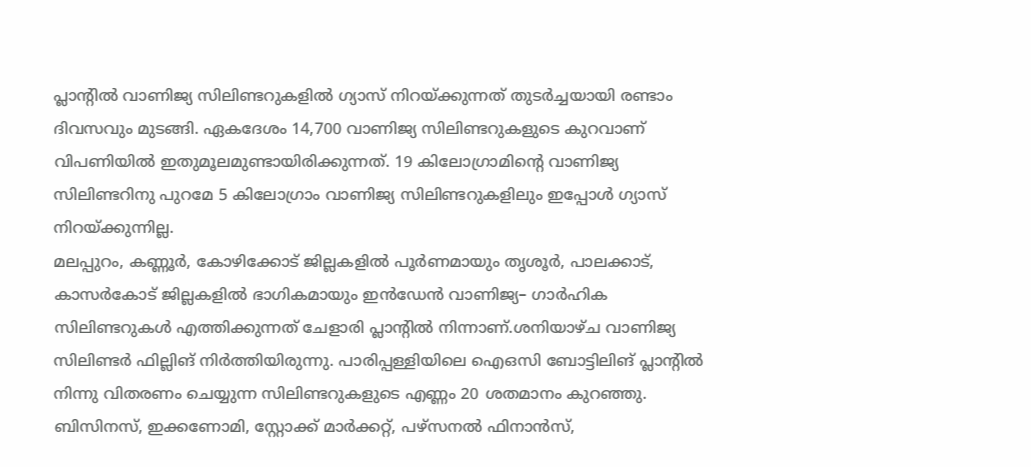പ്ലാന്റിൽ വാണിജ്യ സിലിണ്ടറുകളിൽ ഗ്യാസ് നിറയ്ക്കുന്നത് തുടർച്ചയായി രണ്ടാം ദിവസവും മുടങ്ങി. ഏകദേശം 14,700 വാണിജ്യ സിലിണ്ടറുകളുടെ കുറവാണ് വിപണിയിൽ ഇതുമൂലമുണ്ടായിരിക്കുന്നത്. 19 കിലോഗ്രാമിന്റെ വാണിജ്യ സിലിണ്ടറിനു പുറമേ 5 കിലോഗ്രാം വാണിജ്യ സിലിണ്ടറുകളിലും ഇപ്പോൾ ഗ്യാസ് നിറയ്ക്കുന്നില്ല.
മലപ്പുറം, കണ്ണൂർ, കോഴിക്കോട് ജില്ലകളിൽ പൂർണമായും തൃശൂർ, പാലക്കാട്, കാസർകോട് ജില്ലകളിൽ ഭാഗികമായും ഇൻഡേൻ വാണിജ്യ– ഗാർഹിക സിലിണ്ടറുകൾ എത്തിക്കുന്നത് ചേളാരി പ്ലാന്റിൽ നിന്നാണ്.ശനിയാഴ്ച വാണിജ്യ സിലിണ്ടർ ഫില്ലിങ് നിർത്തിയിരുന്നു. പാരിപ്പള്ളിയിലെ ഐഒസി ബോട്ടിലിങ് പ്ലാന്റിൽ നിന്നു വിതരണം ചെയ്യുന്ന സിലിണ്ടറുകളുടെ എണ്ണം 20 ശതമാനം കുറഞ്ഞു.
ബിസിനസ്, ഇക്കണോമി, സ്റ്റോക്ക് മാർക്കറ്റ്, പഴ്സനൽ ഫിനാൻസ്,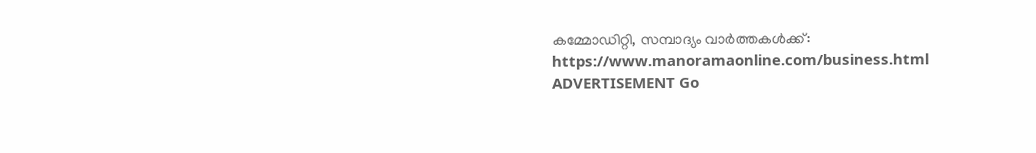കമ്മോഡിറ്റി, സമ്പാദ്യം വാർത്തകൾക്ക്: https://www.manoramaonline.com/business.html ADVERTISEMENT Go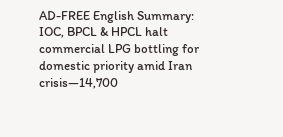AD-FREE English Summary:
IOC, BPCL & HPCL halt commercial LPG bottling for domestic priority amid Iran crisis—14,700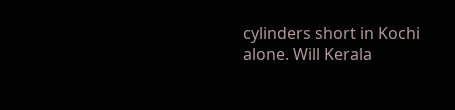cylinders short in Kochi alone. Will Kerala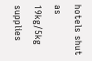hotels shut as 19kg/5kg supplies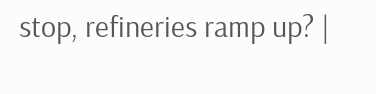stop, refineries ramp up? |